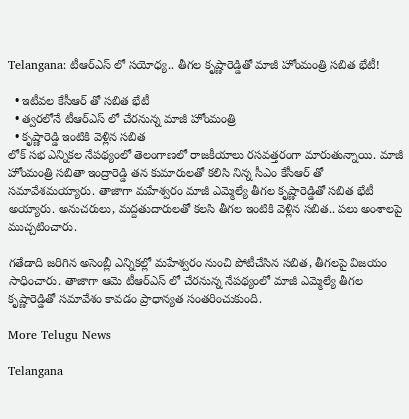Telangana: టీఆర్ఎస్ లో సయోధ్య.. తీగల కృష్ణారెడ్డితో మాజీ హోంమంత్రి సబిత భేటీ!

  • ఇటీవల కేసీఆర్ తో సబిత భేటీ
  • త్వరలోనే టీఆర్ఎస్ లో చేరనున్న మాజీ హోంమంత్రి
  • కృష్ణారెడ్డి ఇంటికి వెళ్లిన సబిత
లోక్ సభ ఎన్నికల నేపథ్యంలో తెలంగాణలో రాజకీయాలు రసవత్తరంగా మారుతున్నాయి. మాజీ హోంమంత్రి సబితా ఇంద్రారెడ్డి తన కుమారులతో కలిసి నిన్న సీఎం కేసీఆర్ తో సమావేశమయ్యారు. తాజాగా మహేశ్వరం మాజీ ఎమ్మెల్యే తీగల కృష్ణారెడ్డితో సబిత భేటీ అయ్యారు. అనుచరులు, మద్దతుదారులతో కలసి తీగల ఇంటికి వెళ్లిన సబిత.. పలు అంశాలపై ముచ్చటించారు.

గతేడాది జరిగిన అసెంబ్లీ ఎన్నికల్లో మహేశ్వరం నుంచి పోటీచేసిన సబిత, తీగలపై విజయం సాధించారు. తాజాగా ఆమె టీఆర్ఎస్ లో చేరనున్న నేపథ్యంలో మాజీ ఎమ్మెల్యే తీగల కృష్ణారెడ్డితో సమావేశం కావడం ప్రాధాన్యత సంతరించుకుంది.

More Telugu News

Telangana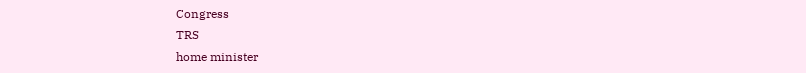Congress
TRS
home minister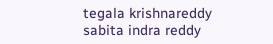tegala krishnareddy
sabita indra reddy